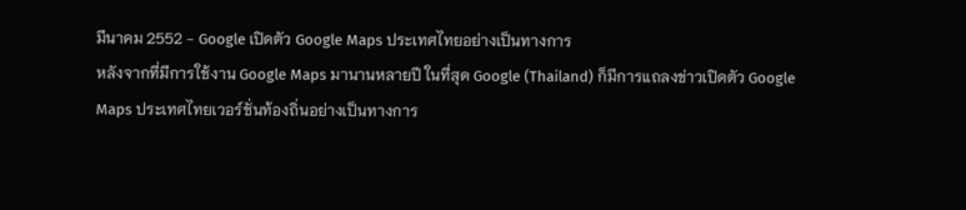มีนาคม 2552 - Google เปิดตัว Google Maps ประเทศไทยอย่างเป็นทางการ
หลังจากที่มีการใช้งาน Google Maps มานานหลายปี ในที่สุด Google (Thailand) ก็มีการแถลงข่าวเปิดตัว Google Maps ประเทศไทยเวอร์ชั่นท้องถิ่นอย่างเป็นทางการ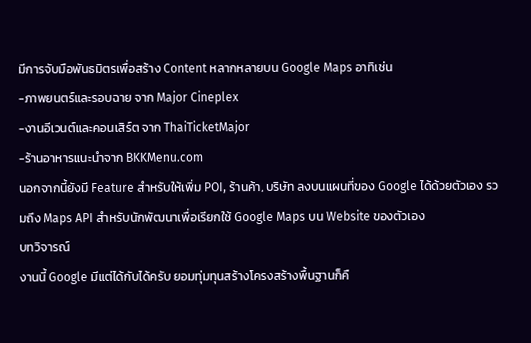มีการจับมือพันธมิตรเพื่อสร้าง Content หลากหลายบน Google Maps อาทิเช่น
-ภาพยนตร์และรอบฉาย จาก Major Cineplex
-งานอีเวนต์และคอนเสิร์ต จาก ThaiTicketMajor
-ร้านอาหารแนะนำจาก BKKMenu.com
นอกจากนี้ยังมี Feature สำหรับให้เพิ่ม POI, ร้านค้า, บริษัท ลงบนแผนที่ของ Google ได้ด้วยตัวเอง รวมถึง Maps API สำหรับนักพัฒนาเพื่อเรียกใช้ Google Maps บน Website ของตัวเอง
บทวิจารณ์
งานนี้ Google มีแต่ได้กับได้ครับ ยอมทุ่มทุนสร้างโครงสร้างพื้นฐานก็คื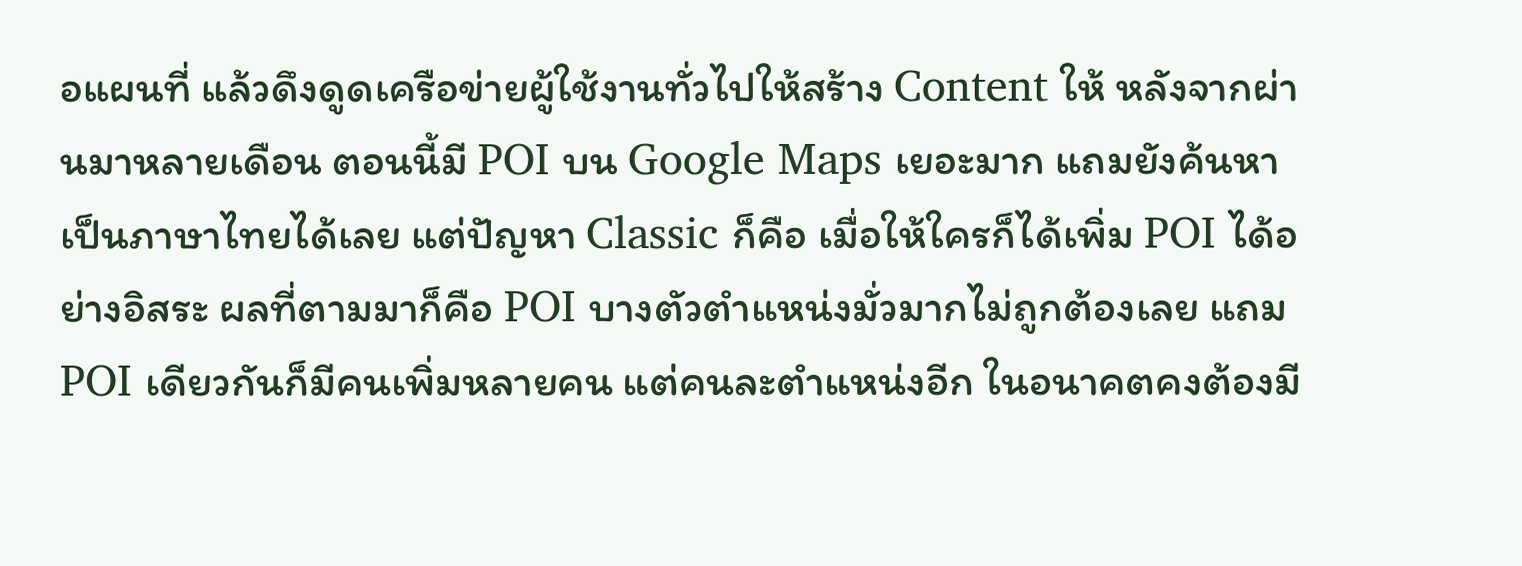อแผนที่ แล้วดึงดูดเครือข่ายผู้ใช้งานทั่วไปให้สร้าง Content ให้ หลังจากผ่านมาหลายเดือน ตอนนี้มี POI บน Google Maps เยอะมาก แถมยังค้นหาเป็นภาษาไทยได้เลย แต่ปัญหา Classic ก็คือ เมื่อให้ใครก็ได้เพิ่ม POI ได้อย่างอิสระ ผลที่ตามมาก็คือ POI บางตัวตำแหน่งมั่วมากไม่ถูกต้องเลย แถม POI เดียวกันก็มีคนเพิ่มหลายคน แต่คนละตำแหน่งอีก ในอนาคตคงต้องมี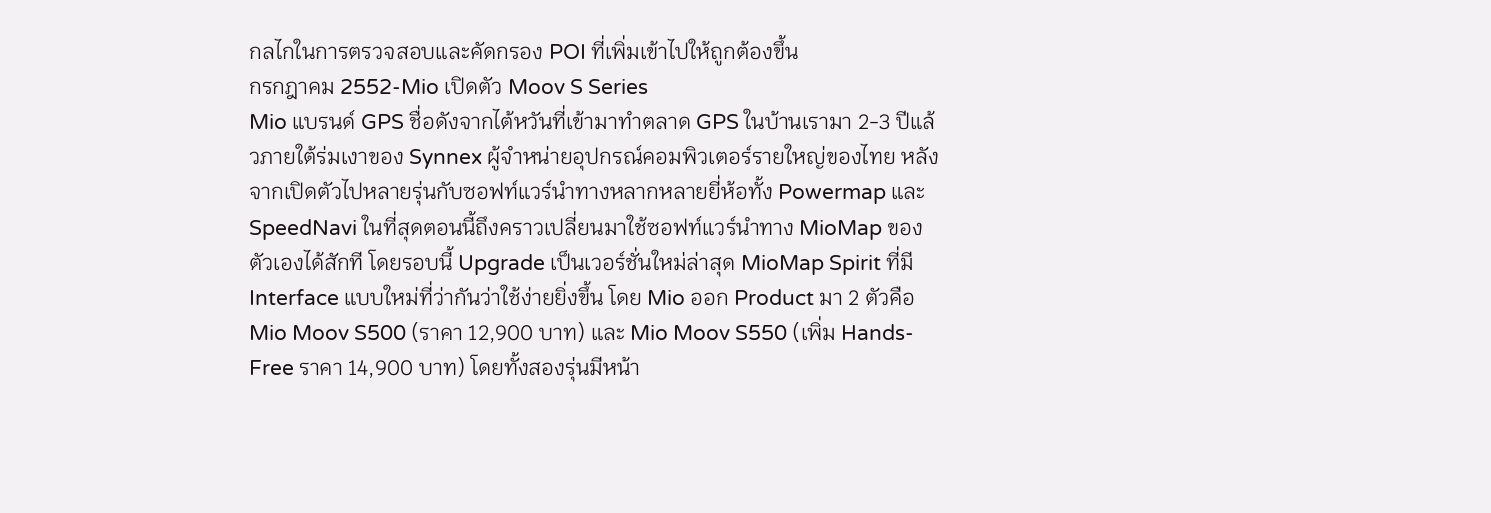กลไกในการตรวจสอบและคัดกรอง POI ที่เพิ่มเข้าไปให้ถูกต้องขึ้น
กรกฎาคม 2552-Mio เปิดตัว Moov S Series
Mio แบรนด์ GPS ชื่อดังจากไต้หวันที่เข้ามาทำตลาด GPS ในบ้านเรามา 2-3 ปีแล้วภายใต้ร่มเงาของ Synnex ผู้จำหน่ายอุปกรณ์คอมพิวเตอร์รายใหญ่ของไทย หลังจากเปิดตัวไปหลายรุ่นกับซอฟท์แวร์นำทางหลากหลายยี่ห้อทั้ง Powermap และ SpeedNavi ในที่สุดตอนนี้ถึงคราวเปลี่ยนมาใช้ซอฟท์แวร์นำทาง MioMap ของตัวเองได้สักที โดยรอบนี้ Upgrade เป็นเวอร์ชั่นใหม่ล่าสุด MioMap Spirit ที่มี Interface แบบใหม่ที่ว่ากันว่าใช้ง่ายยิ่งขึ้น โดย Mio ออก Product มา 2 ตัวคือ Mio Moov S500 (ราคา 12,900 บาท) และ Mio Moov S550 (เพิ่ม Hands-Free ราคา 14,900 บาท) โดยทั้งสองรุ่นมีหน้า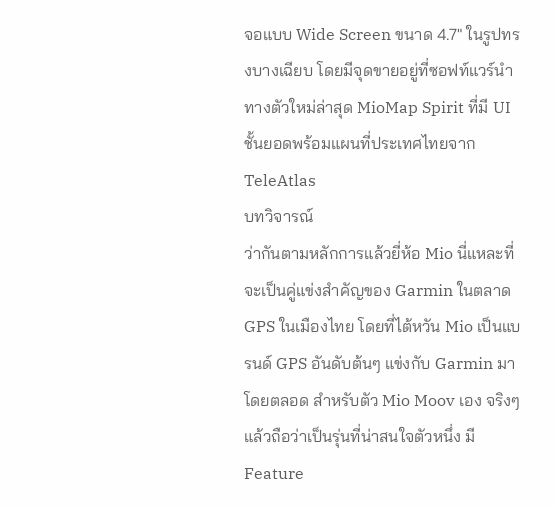จอแบบ Wide Screen ขนาด 4.7" ในรูปทรงบางเฉียบ โดยมีจุดขายอยู่ที่ซอฟท์แวร์นำทางตัวใหม่ล่าสุด MioMap Spirit ที่มี UI ชั้นยอดพร้อมแผนที่ประเทศไทยจาก TeleAtlas
บทวิจารณ์
ว่ากันตามหลักการแล้วยี่ห้อ Mio นี่แหละที่จะเป็นคู่แข่งสำคัญของ Garmin ในตลาด GPS ในเมืองไทย โดยที่ไต้หวัน Mio เป็นแบรนด์ GPS อันดับต้นๆ แข่งกับ Garmin มาโดยตลอด สำหรับตัว Mio Moov เอง จริงๆแล้วถือว่าเป็นรุ่นที่น่าสนใจตัวหนึ่ง มี Feature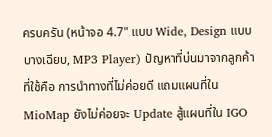ครบครัน (หน้าจอ 4.7" แบบ Wide, Design แบบบางเฉียบ, MP3 Player) ปัญหาที่บ่นมาจากลูกค้าที่ใช้คือ การนำทางที่ไม่ค่อยดี แถมแผนที่ใน MioMap ยังไม่ค่อยจะ Update สู้แผนที่ใน IGO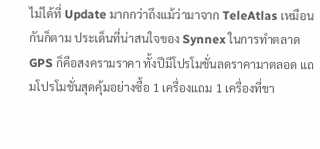ไม่ได้ที่ Update มากกว่าถึงแม้ว่ามาจาก TeleAtlas เหมือนกันก็ตาม ประเด็นที่น่าสนใจของ Synnex ในการทำตลาด GPS ก็คือสงครามราคา ทั้งปีมีโปรโมชั่นลดราคามาตลอด แถมโปรโมชั่นสุดคุ้มอย่างซื้อ 1 เครื่องแถม 1 เครื่องที่ขา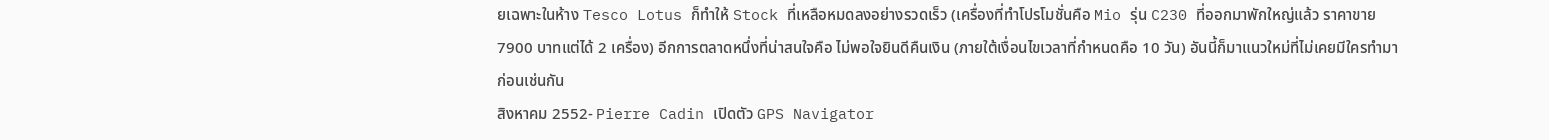ยเฉพาะในห้าง Tesco Lotus ก็ทำให้ Stock ที่เหลือหมดลงอย่างรวดเร็ว (เครื่องที่ทำโปรโมชั่นคือ Mio รุ่น C230 ที่ออกมาพักใหญ่แล้ว ราคาขาย 7900 บาทแต่ได้ 2 เครื่อง) อีกการตลาดหนึ่งที่น่าสนใจคือ ไม่พอใจยินดีคืนเงิน (ภายใต้เงื่อนไขเวลาที่กำหนดคือ 10 วัน) อันนี้ก็มาแนวใหม่ที่ไม่เคยมีใครทำมาก่อนเช่นกัน
สิงหาคม 2552- Pierre Cadin เปิดตัว GPS Navigator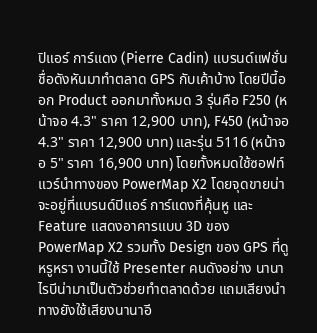ปิแอร์ การ์แดง (Pierre Cadin) แบรนด์แฟชั่นชื่อดังหันมาทำตลาด GPS กับเค้าบ้าง โดยปีนี้ออก Product ออกมาทั้งหมด 3 รุ่นคือ F250 (หน้าจอ 4.3" ราคา 12,900 บาท), F450 (หน้าจอ 4.3" ราคา 12,900 บาท) และรุ่น 5116 (หน้าจอ 5" ราคา 16,900 บาท) โดยทั้งหมดใช้ซอฟท์แวร์นำทางของ PowerMap X2 โดยจุดขายน่าจะอยู่ที่แบรนด์ปิแอร์ การ์แดงที่คุ้นหู และ Feature แสดงอาคารแบบ 3D ของ PowerMap X2 รวมทั้ง Design ของ GPS ที่ดูหรูหรา งานนี้ใช้ Presenter คนดังอย่าง นานา ไรบีน่ามาเป็นตัวช่วยทำตลาดด้วย แถมเสียงนำทางยังใช้เสียงนานาอี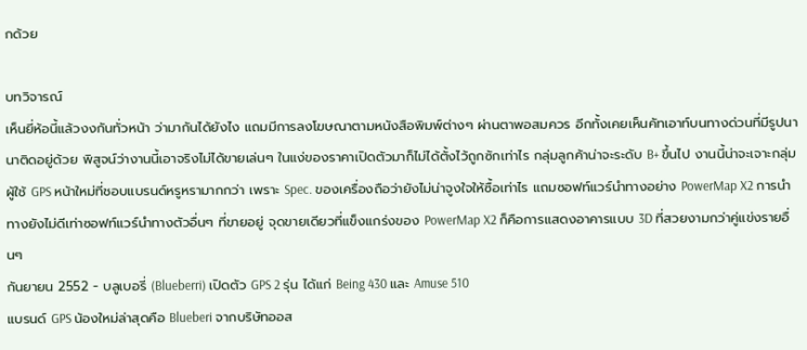กด้วย

บทวิจารณ์
เห็นยี่ห้อนี้แล้วงงกันทั่วหน้า ว่ามากันได้ยังไง แถมมีการลงโฆษณาตามหนังสือพิมพ์ต่างๆ ผ่านตาพอสมควร อีกทั้งเคยเห็นคัทเอาท์บนทางด่วนที่มีรูปนานาติดอยู่ด้วย พิสูจน์ว่างานนี้เอาจริงไม่ได้ขายเล่นๆ ในแง่ของราคาเปิดตัวมาก็ไม่ได้ตั้งไว้ถูกซักเท่าไร กลุ่มลูกค้าน่าจะระดับ B+ ขึ้นไป งานนี้น่าจะเจาะกลุ่มผู้ใช้ GPS หน้าใหม่ที่ชอบแบรนด์หรูหรามากกว่า เพราะ Spec. ของเครื่องถือว่ายังไม่น่าจูงใจให้ซื้อเท่าไร แถมซอฟท์แวร์นำทางอย่าง PowerMap X2 การนำทางยังไม่ดีเท่าซอฟท์แวร์นำทางตัวอื่นๆ ที่ขายอยู่ จุดขายเดียวที่แข็งแกร่งของ PowerMap X2 ก็คือการแสดงอาคารแบบ 3D ที่สวยงามกว่าคู่แข่งรายอื่นๆ
กันยายน 2552 - บลูเบอรี่ (Blueberri) เปิดตัว GPS 2 รุ่น ได้แก่ Being 430 และ Amuse 510
แบรนด์ GPS น้องใหม่ล่าสุดคือ Blueberi จากบริษัทออส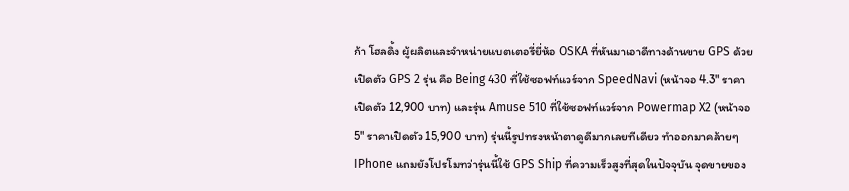ก้า โฮลดิ้ง ผู้ผลิตและจำหน่ายแบตเตอรี่ยี่ห้อ OSKA ที่หันมาเอาดีทางด้านขาย GPS ด้วยเปิดตัว GPS 2 รุ่น คือ Being 430 ที่ใช้ซอฟท์แวร์จาก SpeedNavi (หน้าจอ 4.3" ราคาเปิดตัว 12,900 บาท) และรุ่น Amuse 510 ที่ใช้ซอฟท์แวร์จาก Powermap X2 (หน้าจอ 5" ราคาเปิดตัว 15,900 บาท) รุ่นนี้รูปทรงหน้าตาดูดีมากเลยทีเดียว ทำออกมาคล้ายๆ IPhone แถมยังโปรโมทว่ารุ่นนี้ใช้ GPS Ship ที่ความเร็วสูงที่สุดในปัจจุบัน จุดขายของ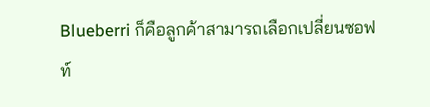Blueberri ก็คือลูกค้าสามารถเลือกเปลี่ยนซอฟท์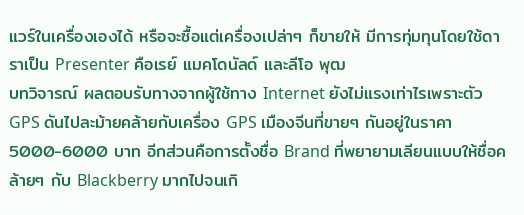แวร์ในเครื่องเองได้ หรือจะซื้อแต่เครื่องเปล่าๆ ก็ขายให้ มีการทุ่มทุนโดยใช้ดาราเป็น Presenter คือเรย์ แมคโดนัลด์ และลีโอ พุฒ
บทวิจารณ์ ผลตอบรับทางจากผู้ใช้ทาง Internet ยังไม่แรงเท่าไรเพราะตัว GPS ดันไปละม้ายคล้ายกับเครื่อง GPS เมืองจีนที่ขายๆ กันอยู่ในราคา 5000-6000 บาท อีกส่วนคือการตั้งชื่อ Brand ที่พยายามเลียนแบบให้ชื่อคล้ายๆ กับ Blackberry มากไปจนเกิ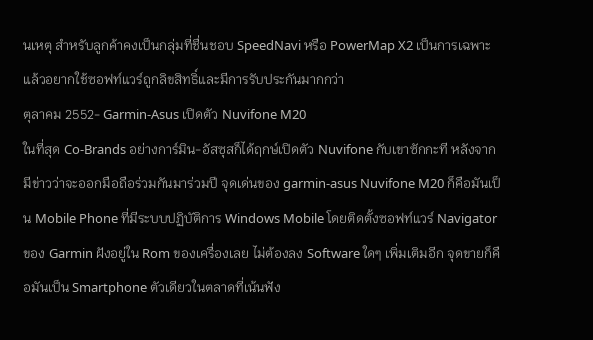นเหตุ สำหรับลูกค้าคงเป็นกลุ่มที่ชื่นชอบ SpeedNavi หรือ PowerMap X2 เป็นการเฉพาะ แล้วอยากใช้ซอฟท์แวร์ถูกลิขสิทธิ์และมีการรับประกันมากกว่า
ตุลาคม 2552- Garmin-Asus เปิดตัว Nuvifone M20
ในที่สุด Co-Brands อย่างการ์มิน-อัสซุสก็ได้ฤกษ์เปิดตัว Nuvifone กับเขาซักกะที หลังจากมีข่าวว่าจะออกมือถือร่วมกันมาร่วมปี จุดเด่นของ garmin-asus Nuvifone M20 ก็คือมันเป็น Mobile Phone ที่มีระบบปฏิบัติการ Windows Mobile โดยติดตั้งซอฟท์แวร์ Navigator ของ Garmin ฝังอยู่ใน Rom ของเครื่องเลย ไม่ต้องลง Software ใดๆ เพิ่มเติมอีก จุดขายก็คือมันเป็น Smartphone ตัวเดียวในตลาดที่เน้นฟัง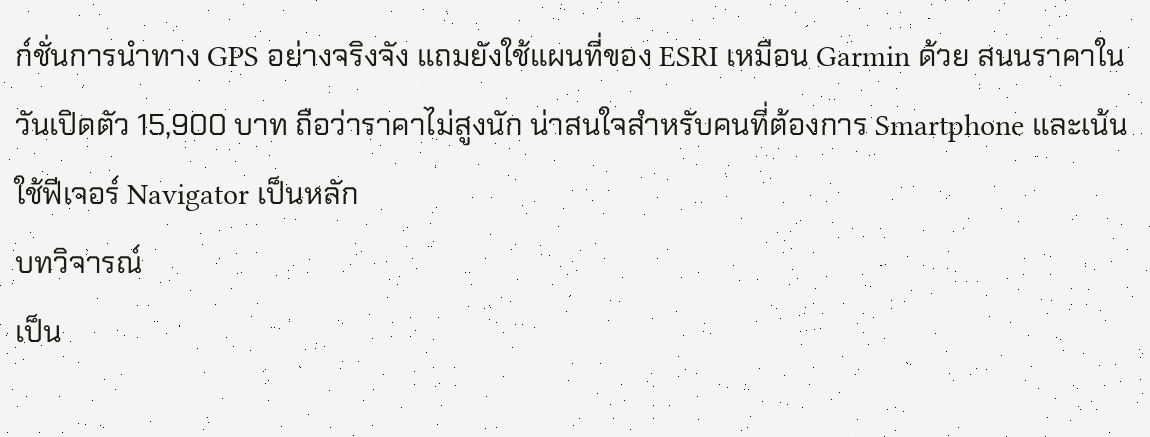ก์ชั่นการนำทาง GPS อย่างจริงจัง แถมยังใช้แผนที่ของ ESRI เหมือน Garmin ด้วย สนนราคาในวันเปิดตัว 15,900 บาท ถือว่าราคาไม่สูงนัก น่าสนใจสำหรับคนที่ต้องการ Smartphone และเน้นใช้ฟีเจอร์ Navigator เป็นหลัก
บทวิจารณ์
เป็น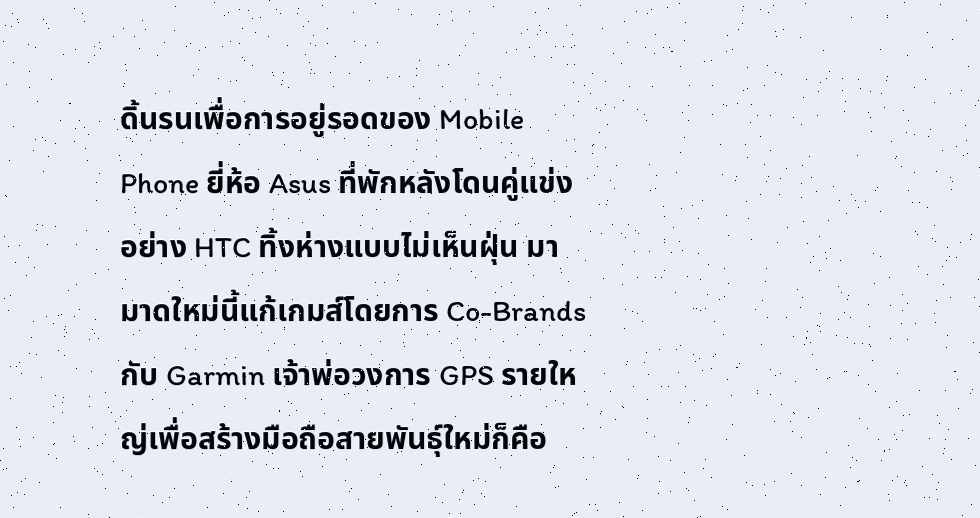ดิ้นรนเพื่อการอยู่รอดของ Mobile Phone ยี่ห้อ Asus ที่พักหลังโดนคู่แข่งอย่าง HTC ทิ้งห่างแบบไม่เห็นฝุ่น มามาดใหม่นี้แก้เกมส์โดยการ Co-Brands กับ Garmin เจ้าพ่อวงการ GPS รายใหญ่เพื่อสร้างมือถือสายพันธุ์ใหม่ก็คือ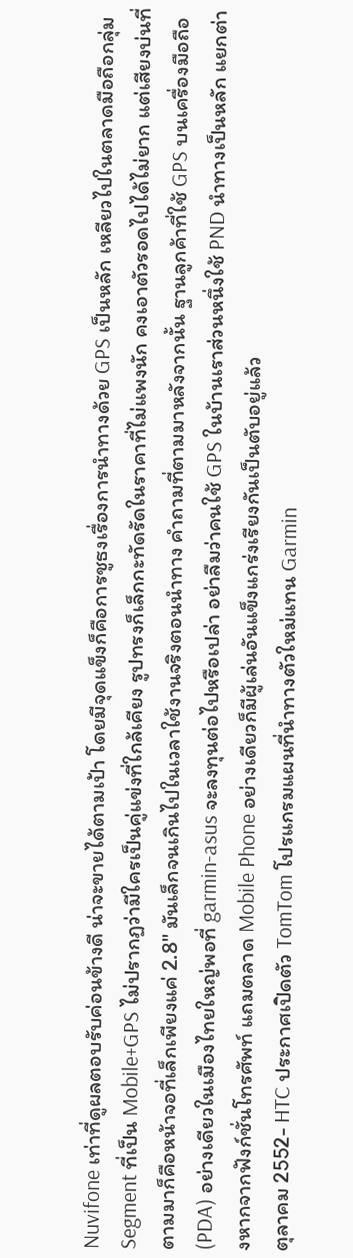Nuvifone เท่าที่ดูผลตอบรับค่อนข้างดี น่าจะขายได้ตามเป้า โดยมีจุดแข็งก็คือการชูธงเรื่องการนำทางด้วย GPS เป็นหลัก เหลียวไปในตลาดมือถือกลุ่ม Segment ที่เป็น Mobile+GPS ไม่ปรากฏว่ามีใครเป็นคู่แข่งที่ใกล้เคียง รูปทรงก็เล็กกะทัดรัดในราคาที่ไม่แพงนัก คงเอาตัวรอดไปได้ไม่ยาก แต่เสียงบ่นที่ตามมาก็คือหน้าจอที่เล็กเพียงแค่ 2.8" มันเล็กจนเกินไปในเวลาใช้งานจริงตอนนำทาง คำถามที่ตามมาหลังจากนั้น ฐานลูกค้าที่ใช้ GPS บนเครื่องมือถือ (PDA) อย่างเดียวในเมืองไทยใหญ่พอที่ garmin-asus จะลงทุนต่อไปหรือเปล่า อย่าลืมว่าคนใช้ GPS ในบ้านเราส่วนหนึ่งใช้ PND นำทางเป็นหลัก แยกต่างหากจากฟังก์ชั่นโทรศัพท์ แถมตลาด Mobile Phone อย่างเดียวก็มีผู้เล่นอันแข็งแกร่งเรียงกันเป็นตับอยู่แล้ว
ตุลาคม 2552- HTC ประกาศเปิดตัว TomTom โปรแกรมแผนที่นำทางตัวใหม่แทน Garmin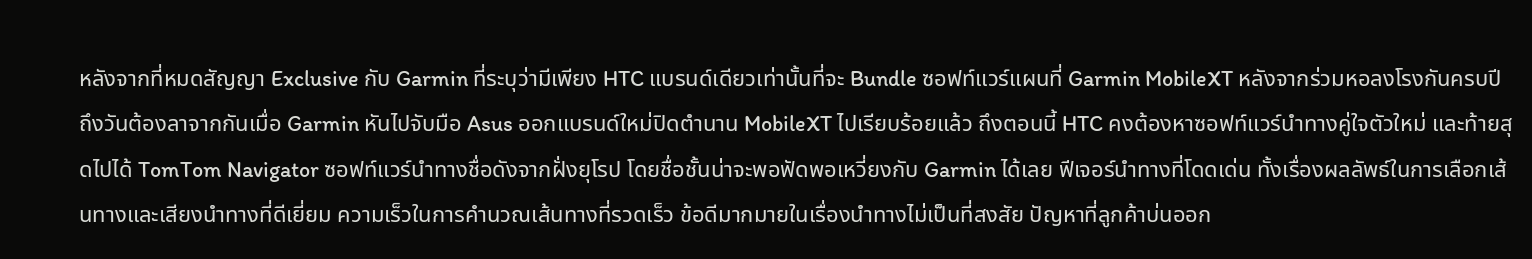หลังจากที่หมดสัญญา Exclusive กับ Garmin ที่ระบุว่ามีเพียง HTC แบรนด์เดียวเท่านั้นที่จะ Bundle ซอฟท์แวร์แผนที่ Garmin MobileXT หลังจากร่วมหอลงโรงกันครบปี ถึงวันต้องลาจากกันเมื่อ Garmin หันไปจับมือ Asus ออกแบรนด์ใหม่ปิดตำนาน MobileXT ไปเรียบร้อยแล้ว ถึงตอนนี้ HTC คงต้องหาซอฟท์แวร์นำทางคู่ใจตัวใหม่ และท้ายสุดไปได้ TomTom Navigator ซอฟท์แวร์นำทางชื่อดังจากฝั่งยุโรป โดยชื่อชั้นน่าจะพอฟัดพอเหวี่ยงกับ Garmin ได้เลย ฟีเจอร์นำทางที่โดดเด่น ทั้งเรื่องผลลัพธ์ในการเลือกเส้นทางและเสียงนำทางที่ดีเยี่ยม ความเร็วในการคำนวณเส้นทางที่รวดเร็ว ข้อดีมากมายในเรื่องนำทางไม่เป็นที่สงสัย ปัญหาที่ลูกค้าบ่นออก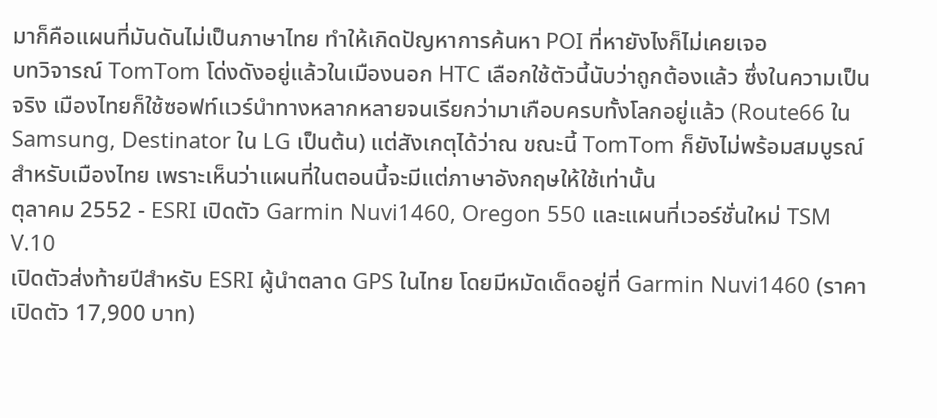มาก็คือแผนที่มันดันไม่เป็นภาษาไทย ทำให้เกิดปัญหาการค้นหา POI ที่หายังไงก็ไม่เคยเจอ
บทวิจารณ์ TomTom โด่งดังอยู่แล้วในเมืองนอก HTC เลือกใช้ตัวนี้นับว่าถูกต้องแล้ว ซึ่งในความเป็นจริง เมืองไทยก็ใช้ซอฟท์แวร์นำทางหลากหลายจนเรียกว่ามาเกือบครบทั้งโลกอยู่แล้ว (Route66 ใน Samsung, Destinator ใน LG เป็นต้น) แต่สังเกตุได้ว่าณ ขณะนี้ TomTom ก็ยังไม่พร้อมสมบูรณ์สำหรับเมืองไทย เพราะเห็นว่าแผนที่ในตอนนี้จะมีแต่ภาษาอังกฤษให้ใช้เท่านั้น
ตุลาคม 2552 - ESRI เปิดตัว Garmin Nuvi1460, Oregon 550 และแผนที่เวอร์ชั่นใหม่ TSM V.10
เปิดตัวส่งท้ายปีสำหรับ ESRI ผู้นำตลาด GPS ในไทย โดยมีหมัดเด็ดอยู่ที่ Garmin Nuvi1460 (ราคาเปิดตัว 17,900 บาท)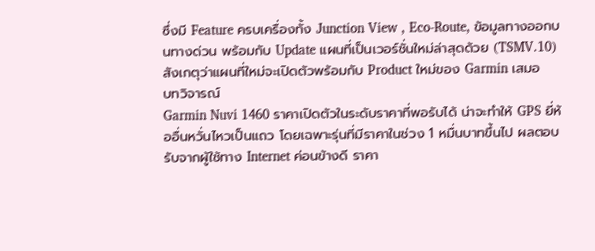ซึ่งมี Feature ครบเครื่องทั้ง Junction View , Eco-Route, ข้อมูลทางออกบนทางด่วน พร้อมกับ Update แผนที่เป็นเวอร์ชั่นใหม่ล่าสุดด้วย (TSMV.10) สังเกตุว่าแผนที่ใหม่จะเปิดตัวพร้อมกับ Product ใหม่ของ Garmin เสมอ
บทวิจารณ์
Garmin Nuvi 1460 ราคาเปิดตัวในระดับราคาที่พอรับได้ น่าจะทำให้ GPS ยี่ห้ออื่นหวั่นไหวเป็นแถว โดยเฉพาะรุ่นที่มีราคาในช่วง 1 หมื่นบาทขึ้นไป ผลตอบรับจากผู้ใช้ทาง Internet ค่อนข้างดี ราคา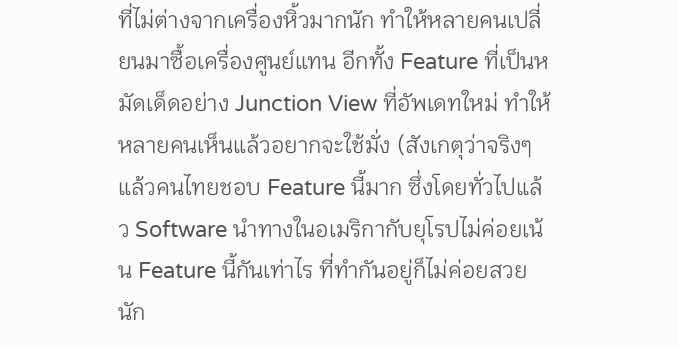ที่ไม่ต่างจากเครื่องหิ้วมากนัก ทำให้หลายคนเปลี่ยนมาซื้อเครื่องศูนย์แทน อีกทั้ง Feature ที่เป็นหมัดเด็ดอย่าง Junction View ที่อัพเดทใหม่ ทำให้หลายคนเห็นแล้วอยากจะใช้มั่ง (สังเกตุว่าจริงๆแล้วคนไทยชอบ Feature นี้มาก ซึ่งโดยทั่วไปแล้ว Software นำทางในอเมริกากับยุโรปไม่ค่อยเน้น Feature นี้กันเท่าไร ที่ทำกันอยู่ก็ไม่ค่อยสวยนัก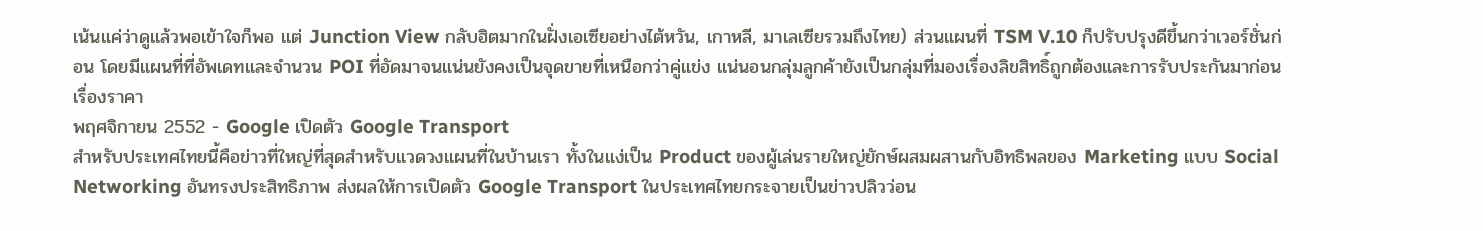เน้นแค่ว่าดูแล้วพอเข้าใจก็พอ แต่ Junction View กลับฮิตมากในฝั่งเอเซียอย่างไต้หวัน, เกาหลี, มาเลเซียรวมถึงไทย) ส่วนแผนที่ TSM V.10 ก็ปรับปรุงดีขึ้นกว่าเวอร์ชั่นก่อน โดยมีแผนที่ที่อัพเดทและจำนวน POI ที่อัดมาจนแน่นยังคงเป็นจุดขายที่เหนือกว่าคู่แข่ง แน่นอนกลุ่มลูกค้ายังเป็นกลุ่มที่มองเรื่องลิขสิทธิ์ถูกต้องและการรับประกันมาก่อนเรื่องราคา
พฤศจิกายน 2552 - Google เปิดตัว Google Transport
สำหรับประเทศไทยนี้คือข่าวที่ใหญ่ที่สุดสำหรับแวดวงแผนที่ในบ้านเรา ทั้งในแง่เป็น Product ของผู้เล่นรายใหญ่ยักษ์ผสมผสานกับอิทธิพลของ Marketing แบบ Social Networking อันทรงประสิทธิภาพ ส่งผลให้การเปิดตัว Google Transport ในประเทศไทยกระจายเป็นข่าวปลิวว่อน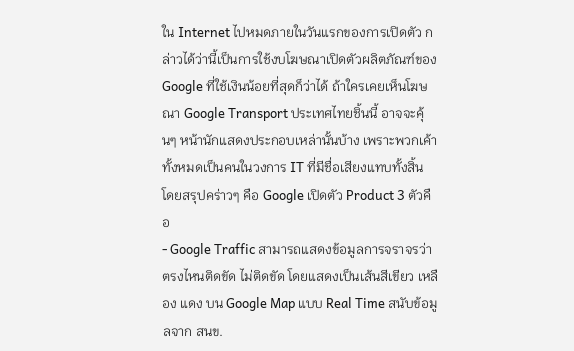ใน Internet ไปหมดภายในวันแรกของการเปิดตัว กล่าวได้ว่านี้เป็นการใช้งบโฆษณาเปิดตัวผลิตภัณฑ์ของ Google ที่ใช้เงินน้อยที่สุดก็ว่าได้ ถ้าใครเคยเห็นโฆษณา Google Transport ประเทศไทยชิ้นนี้ อาจจะคุ้นๆ หน้านักแสดงประกอบเหล่านั้นบ้าง เพราะพวกเค้าทั้งหมดเป็นคนในวงการ IT ที่มีชื่อเสียงแทบทั้งสิ้น โดยสรุปคร่าวๆ คือ Google เปิดตัว Product 3 ตัวคือ
- Google Traffic สามารถแสดงข้อมูลการจราจรว่าตรงไหนติดขัด ไม่ติดขัด โดยแสดงเป็นเส้นสีเขียว เหลือง แดง บน Google Map แบบ Real Time สนับข้อมูลจาก สนข.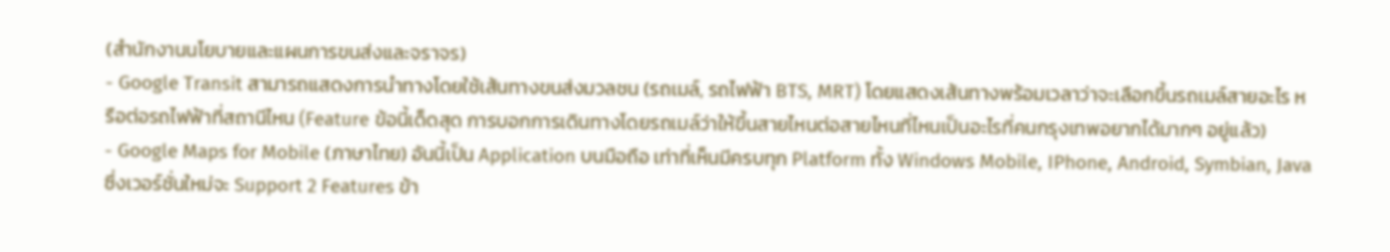(สำนักงานนโยบายและแผนการขนส่งและจราจร)
- Google Transit สามารถแสดงการนำทางโดยใช้เส้นทางขนส่งมวลชน (รถเมล์, รถไฟฟ้า BTS, MRT) โดยแสดงเส้นทางพร้อมเวลาว่าจะเลือกขึ้นรถเมล์สายอะไร หรือต่อรถไฟฟ้าที่สถานีไหน (Feature ข้อนี้เด็ดสุด การบอกการเดินทางโดยรถเมล์ว่าให้ขึ้นสายไหนต่อสายไหนที่ไหนเป็นอะไรที่คนกรุงเทพอยากได้มากๆ อยู่แล้ว)
- Google Maps for Mobile (ภาษาไทย) อันนี้เป็น Application บนมือถือ เท่าที่เห็นมีครบทุก Platform ทั้ง Windows Mobile, IPhone, Android, Symbian, Java ซึ่งเวอร์ชั่นใหม่จะ Support 2 Features ข้า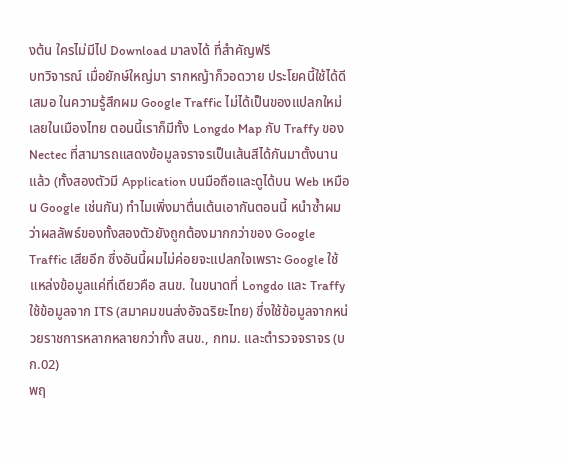งต้น ใครไม่มีไป Download มาลงได้ ที่สำคัญฟรี
บทวิจารณ์ เมื่อยักษ์ใหญ่มา รากหญ้าก็วอดวาย ประโยคนี้ใช้ได้ดีเสมอ ในความรู้สึกผม Google Traffic ไม่ได้เป็นของแปลกใหม่เลยในเมืองไทย ตอนนี้เราก็มีทั้ง Longdo Map กับ Traffy ของ Nectec ที่สามารถแสดงข้อมูลจราจรเป็นเส้นสีได้กันมาตั้งนานแล้ว (ทั้งสองตัวมี Application บนมือถือและดูได้บน Web เหมือน Google เช่นกัน) ทำไมเพิ่งมาตื่นเต้นเอากันตอนนี้ หนำซ้ำผมว่าผลลัพธ์ของทั้งสองตัวยังถูกต้องมากกว่าของ Google Traffic เสียอีก ซึ่งอันนี้ผมไม่ค่อยจะแปลกใจเพราะ Google ใช้แหล่งข้อมูลแค่ที่เดียวคือ สนข. ในขนาดที่ Longdo และ Traffy ใช้ข้อมูลจาก ITS (สมาคมขนส่งอัจฉริยะไทย) ซึ่งใช้ข้อมูลจากหน่วยราชการหลากหลายกว่าทั้ง สนข., กทม. และตำรวจจราจร (บก.02)
พฤ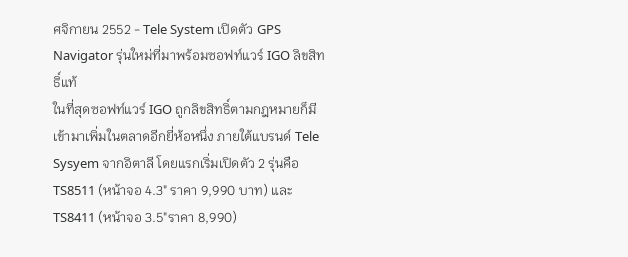ศจิกายน 2552 - Tele System เปิดตัว GPS Navigator รุ่นใหม่ที่มาพร้อมซอฟท์แวร์ IGO ลิขสิทธิ์แท้
ในที่สุดซอฟท์แวร์ IGO ถูกลิขสิทธิ์ตามกฎหมายก็มีเข้ามาเพิ่มในตลาดอีกยี่ห้อหนึ่ง ภายใต้แบรนด์ Tele Sysyem จากอิตาลี โดยแรกเริ่มเปิดตัว 2 รุ่นคือ TS8511 (หน้าจอ 4.3" ราคา 9,990 บาท) และ TS8411 (หน้าจอ 3.5"ราคา 8,990)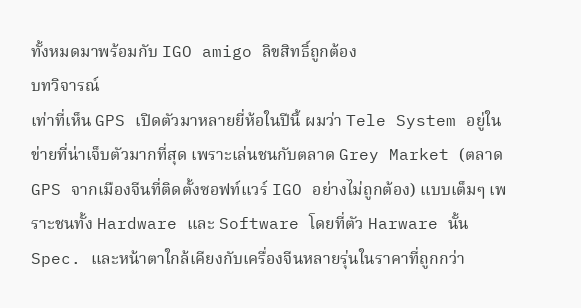ทั้งหมดมาพร้อมกับ IGO amigo ลิขสิทธิ์ถูกต้อง
บทวิจารณ์
เท่าที่เห็น GPS เปิดตัวมาหลายยี่ห้อในปีนี้ ผมว่า Tele System อยู่ในข่ายที่น่าเจ็บตัวมากที่สุด เพราะเล่นชนกับตลาด Grey Market (ตลาด GPS จากเมืองจีนที่ติดตั้งซอฟท์แวร์ IGO อย่างไม่ถูกต้อง) แบบเต็มๆ เพราะชนทั้ง Hardware และ Software โดยที่ตัว Harware นั้น Spec. และหน้าตาใกล้เคียงกับเครื่องจีนหลายรุ่นในราคาที่ถูกกว่า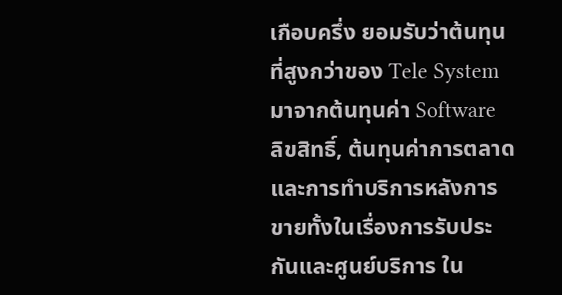เกือบครึ่ง ยอมรับว่าต้นทุนที่สูงกว่าของ Tele System มาจากต้นทุนค่า Software ลิขสิทธิ์, ต้นทุนค่าการตลาดและการทำบริการหลังการขายทั้งในเรื่องการรับประกันและศูนย์บริการ ใน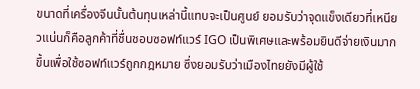ขนาดที่เครื่องจีนนั้นต้นทุนเหล่านี้แทบจะเป็นศูนย์ ยอมรับว่าจุดแข็งเดียวที่เหนียวแน่นก็คือลูกค้าที่ชื่นชอบซอฟท์แวร์ IGO เป็นพิเศษและพร้อมยินดีจ่ายเงินมากขึ้นเพื่อใช้ซอฟท์แวร์ถูกกฎหมาย ซึ่งยอมรับว่าเมืองไทยยังมีผู้ใช้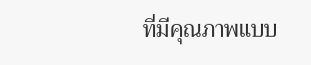ที่มีคุณภาพแบบ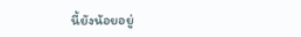นี้ยังน้อยอยู่